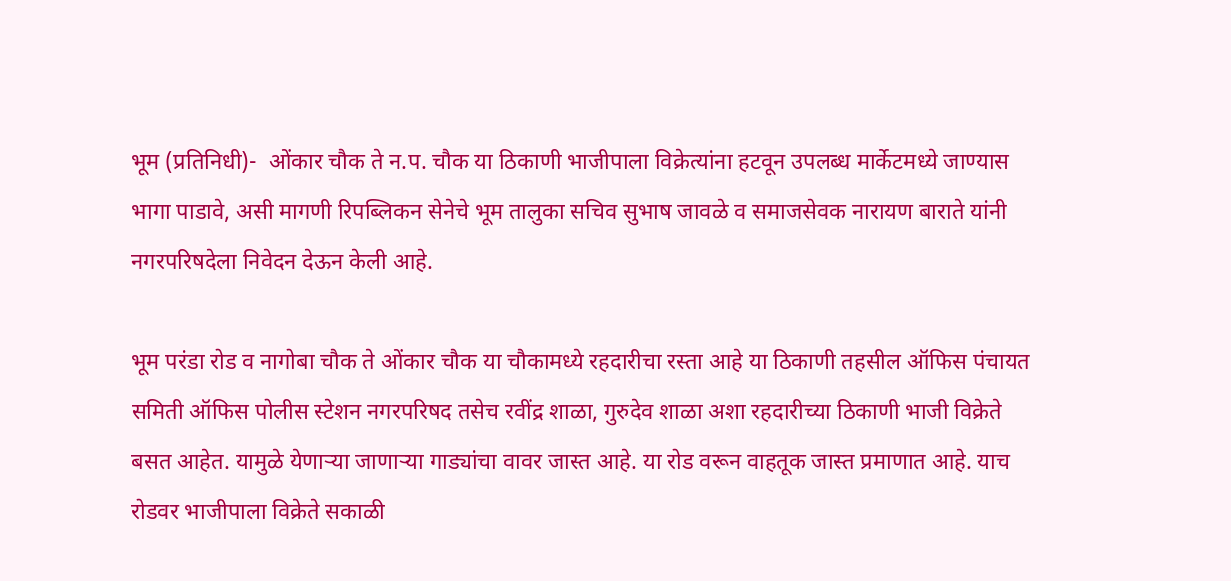भूम (प्रतिनिधी)-  ओंकार चौक ते न.प. चौक या ठिकाणी भाजीपाला विक्रेत्यांना हटवून उपलब्ध मार्केटमध्ये जाण्यास भागा पाडावे, असी मागणी रिपब्लिकन सेनेचे भूम तालुका सचिव सुभाष जावळे व समाजसेवक नारायण बाराते यांनी नगरपरिषदेला निवेदन देऊन केली आहे.

भूम परंडा रोड व नागोबा चौक ते ओंकार चौक या चौकामध्ये रहदारीचा रस्ता आहे या ठिकाणी तहसील ऑफिस पंचायत समिती ऑफिस पोलीस स्टेशन नगरपरिषद तसेच रवींद्र शाळा, गुरुदेव शाळा अशा रहदारीच्या ठिकाणी भाजी विक्रेते बसत आहेत. यामुळे येणाऱ्या जाणाऱ्या गाड्यांचा वावर जास्त आहे. या रोड वरून वाहतूक जास्त प्रमाणात आहे. याच रोडवर भाजीपाला विक्रेते सकाळी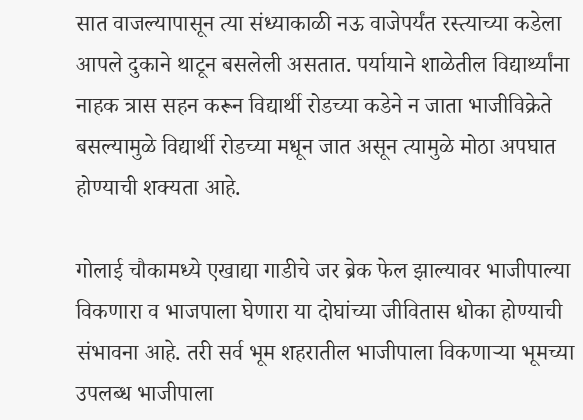सात वाजल्यापासून त्या संध्याकाळी नऊ वाजेपर्यंत रस्त्याच्या कडेला आपले दुकाने थाटून बसलेली असतात. पर्यायाने शाळेतील विद्यार्थ्यांना नाहक त्रास सहन करून विद्यार्थी रोडच्या कडेने न जाता भाजीविक्रेते बसल्यामुळे विद्यार्थी रोडच्या मधून जात असून त्यामुळे मोठा अपघात होण्याची शक्यता आहे.

गोलाई चौकामध्ये एखाद्या गाडीचे जर ब्रेक फेल झाल्यावर भाजीपाल्या विकणारा व भाजपाला घेणारा या दोघांच्या जीवितास धोका होण्याची संभावना आहे. तरी सर्व भूम शहरातील भाजीपाला विकणाऱ्या भूमच्या उपलब्ध भाजीपाला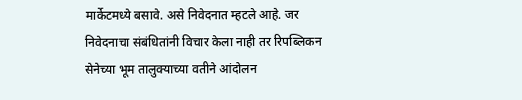मार्केटमध्ये बसावे. असे निवेदनात म्हटले आहे. जर निवेदनाचा संबंधितांनी विचार केला नाही तर रिपब्लिकन सेनेच्या भूम तालुक्याच्या वतीने आंदोलन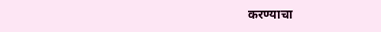करण्याचा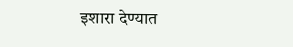इशारा देण्यात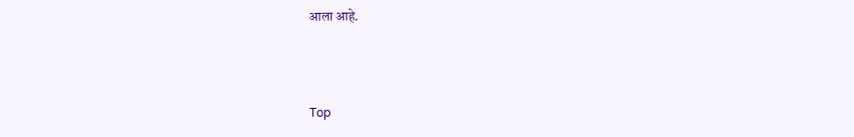आला आहे.



Top